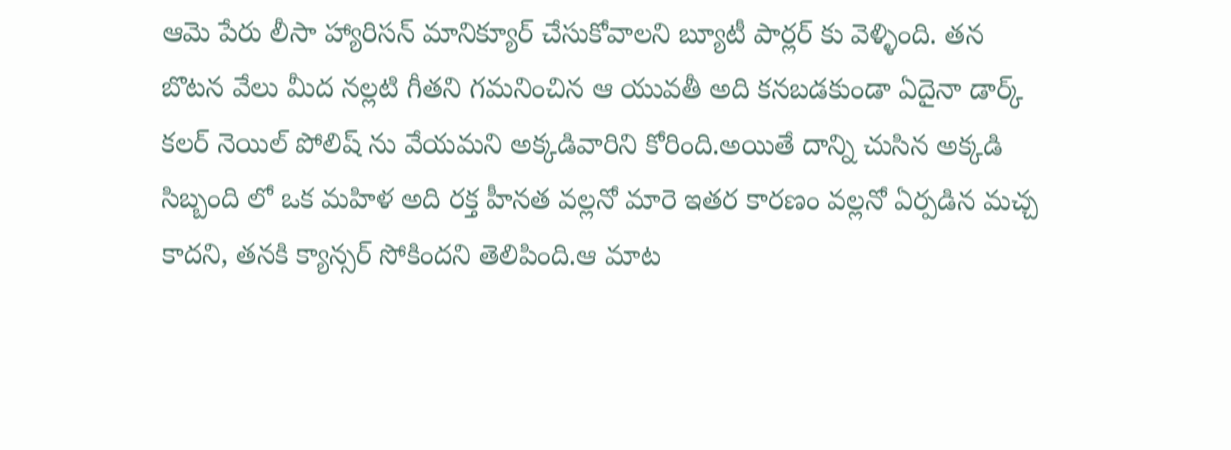ఆమె పేరు లీసా హ్యారిసన్ మానిక్యూర్ చేసుకోవాలని బ్యూటీ పార్లర్ కు వెళ్ళింది. తన బొటన వేలు మీద నల్లటి గీతని గమనించిన ఆ యువతీ అది కనబడకుండా ఏదైనా డార్క్ కలర్ నెయిల్ పోలిష్ ను వేయమని అక్కడివారిని కోరింది.అయితే దాన్ని చుసిన అక్కడి సిబ్బంది లో ఒక మహిళ అది రక్త హీనత వల్లనో మారె ఇతర కారణం వల్లనో ఏర్పడిన మచ్చ కాదని, తనకి క్యాన్సర్ సోకిందని తెలిపింది.ఆ మాట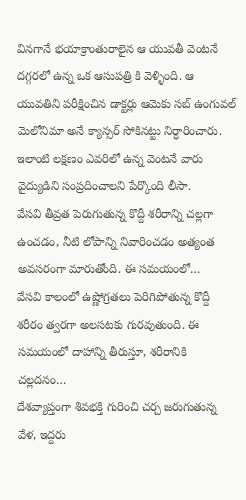వినగానే భయాక్రాంతురాలైన ఆ యువతీ వెంటనే దగ్గరలో ఉన్న ఒక ఆసుపత్రి కి వెళ్ళింది. ఆ యువతిని పరీక్షించిన డాక్టర్లు ఆమెకు సబ్ ఉంగువల్ మెలోనిమా అనే క్యాన్సర్ సోకినట్టు నిర్ధారించారు. ఇలాంటి లక్షణం ఎవరిలో ఉన్న వెంటనే వారు వైద్యుడిని సంప్రదించాలని పేర్కొంది లీసా.
వేసవి తీవ్రత పెరుగుతున్న కొద్దీ శరీరాన్ని చల్లగా ఉంచడం, నీటి లోపాన్ని నివారించడం అత్యంత అవసరంగా మారుతోంది. ఈ సమయంలో…
వేసవి కాలంలో ఉష్ణోగ్రతలు పెరిగిపోతున్న కొద్దీ శరీరం త్వరగా అలసటకు గురవుతుంది. ఈ సమయంలో దాహాన్ని తీరుస్తూ, శరీరానికి చల్లదనం…
దేశవ్యాప్తంగా శివభక్తి గురించి చర్చ జరుగుతున్న వేళ, ఇద్దరు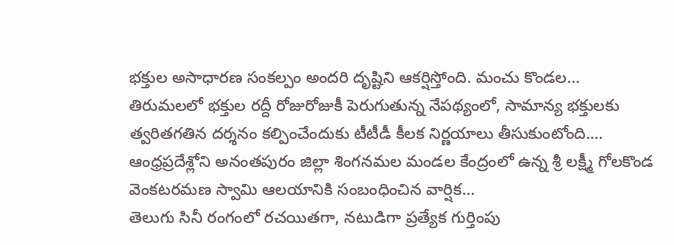భక్తుల అసాధారణ సంకల్పం అందరి దృష్టిని ఆకర్షిస్తోంది. మంచు కొండల…
తిరుమలలో భక్తుల రద్దీ రోజురోజుకీ పెరుగుతున్న నేపథ్యంలో, సామాన్య భక్తులకు త్వరితగతిన దర్శనం కల్పించేందుకు టీటీడీ కీలక నిర్ణయాలు తీసుకుంటోంది.…
ఆంధ్రప్రదేశ్లోని అనంతపురం జిల్లా శింగనమల మండల కేంద్రంలో ఉన్న శ్రీ లక్ష్మీ గోలకొండ వెంకటరమణ స్వామి ఆలయానికి సంబంధించిన వార్షిక…
తెలుగు సినీ రంగంలో రచయితగా, నటుడిగా ప్రత్యేక గుర్తింపు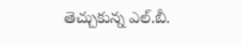తెచ్చుకున్న ఎల్.బీ.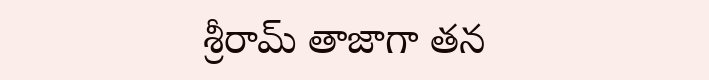శ్రీరామ్ తాజాగా తన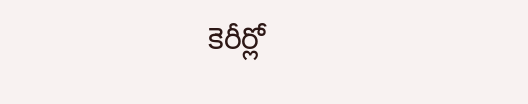కెరీర్లో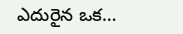ఎదురైన ఒక…